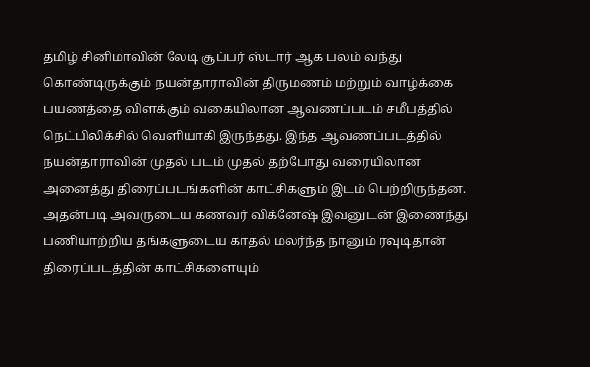தமிழ் சினிமாவின் லேடி சூப்பர் ஸ்டார் ஆக பலம் வந்து கொண்டிருக்கும் நயன்தாராவின் திருமணம் மற்றும் வாழ்க்கை பயணத்தை விளக்கும் வகையிலான ஆவணப்படம் சமீபத்தில் நெட்பிலிக்சில் வெளியாகி இருந்தது. இந்த ஆவணப்படத்தில் நயன்தாராவின் முதல் படம் முதல் தற்போது வரையிலான அனைத்து திரைப்படங்களின் காட்சிகளும் இடம் பெற்றிருந்தன. அதன்படி அவருடைய கணவர் விக்னேஷ் இவனுடன் இணைந்து பணியாற்றிய தங்களுடைய காதல் மலர்ந்த நானும் ரவுடிதான் திரைப்படத்தின் காட்சிகளையும்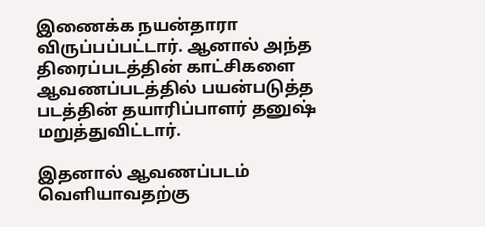இணைக்க நயன்தாரா விருப்பப்பட்டார். ஆனால் அந்த திரைப்படத்தின் காட்சிகளை ஆவணப்படத்தில் பயன்படுத்த படத்தின் தயாரிப்பாளர் தனுஷ் மறுத்துவிட்டார்.

இதனால் ஆவணப்படம் வெளியாவதற்கு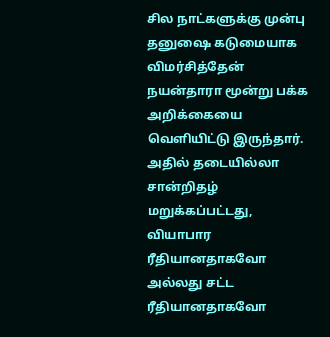சில நாட்களுக்கு முன்பு தனுஷை கடுமையாக விமர்சித்தேன் நயன்தாரா மூன்று பக்க அறிக்கையை வெளியிட்டு இருந்தார். அதில் தடையில்லா சான்றிதழ் மறுக்கப்பட்டது, வியாபார ரீதியானதாகவோ அல்லது சட்ட ரீதியானதாகவோ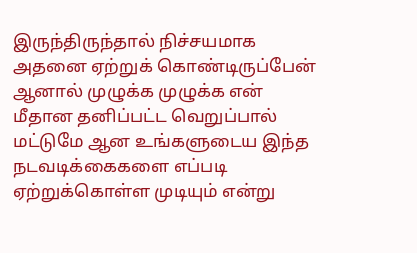இருந்திருந்தால் நிச்சயமாக அதனை ஏற்றுக் கொண்டிருப்பேன் ஆனால் முழுக்க முழுக்க என் மீதான தனிப்பட்ட வெறுப்பால் மட்டுமே ஆன உங்களுடைய இந்த நடவடிக்கைகளை எப்படி ஏற்றுக்கொள்ள முடியும் என்று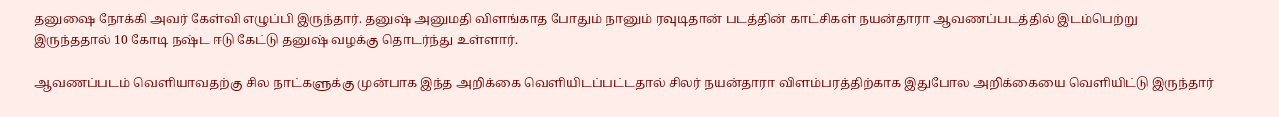தனுஷை நோக்கி அவர் கேள்வி எழுப்பி இருந்தார். தனுஷ் அனுமதி விளங்காத போதும் நானும் ரவுடிதான் படத்தின் காட்சிகள் நயன்தாரா ஆவணப்படத்தில் இடம்பெற்று இருந்ததால் 10 கோடி நஷ்ட ஈடு கேட்டு தனுஷ் வழக்கு தொடர்ந்து உள்ளார்.

ஆவணப்படம் வெளியாவதற்கு சில நாட்களுக்கு முன்பாக இந்த அறிக்கை வெளியிடப்பட்டதால் சிலர் நயன்தாரா விளம்பரத்திற்காக இதுபோல அறிக்கையை வெளியிட்டு இருந்தார்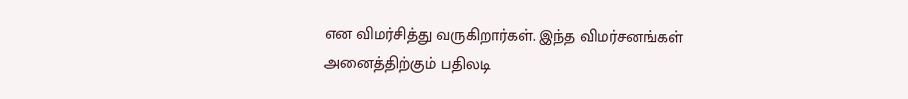என விமர்சித்து வருகிறார்கள். இந்த விமர்சனங்கள் அனைத்திற்கும் பதிலடி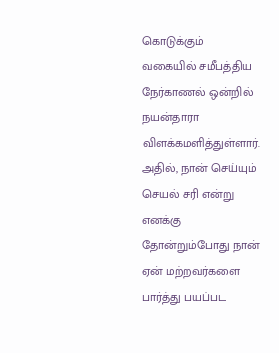கொடுக்கும் வகையில் சமீபத்திய நேர்காணல் ஒன்றில் நயன்தாரா விளக்கமளித்துள்ளார். அதில், நான் செய்யும் செயல் சரி என்று எனக்கு தோன்றும்போது நான் ஏன் மற்றவர்களை பார்த்து பயப்பட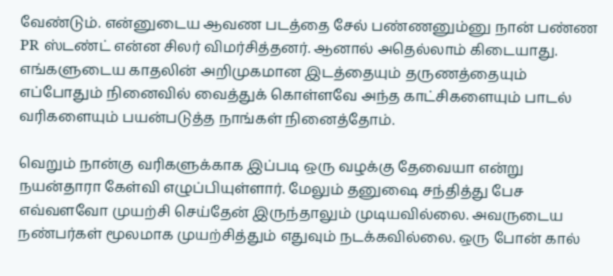வேண்டும். என்னுடைய ஆவண படத்தை சேல் பண்ணனும்னு நான் பண்ண PR ஸ்டண்ட் என்ன சிலர் விமர்சித்தனர். ஆனால் அதெல்லாம் கிடையாது. எங்களுடைய காதலின் அறிமுகமான இடத்தையும் தருணத்தையும் எப்போதும் நினைவில் வைத்துக் கொள்ளவே அந்த காட்சிகளையும் பாடல் வரிகளையும் பயன்படுத்த நாங்கள் நினைத்தோம்.

வெறும் நான்கு வரிகளுக்காக இப்படி ஒரு வழக்கு தேவையா என்று நயன்தாரா கேள்வி எழுப்பியுள்ளார். மேலும் தனுஷை சந்தித்து பேச எவ்வளவோ முயற்சி செய்தேன் இருந்தாலும் முடியவில்லை. அவருடைய நண்பர்கள் மூலமாக முயற்சித்தும் எதுவும் நடக்கவில்லை. ஒரு போன் கால்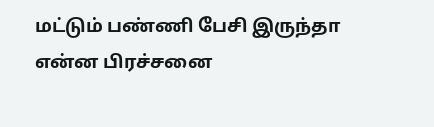மட்டும் பண்ணி பேசி இருந்தா என்ன பிரச்சனை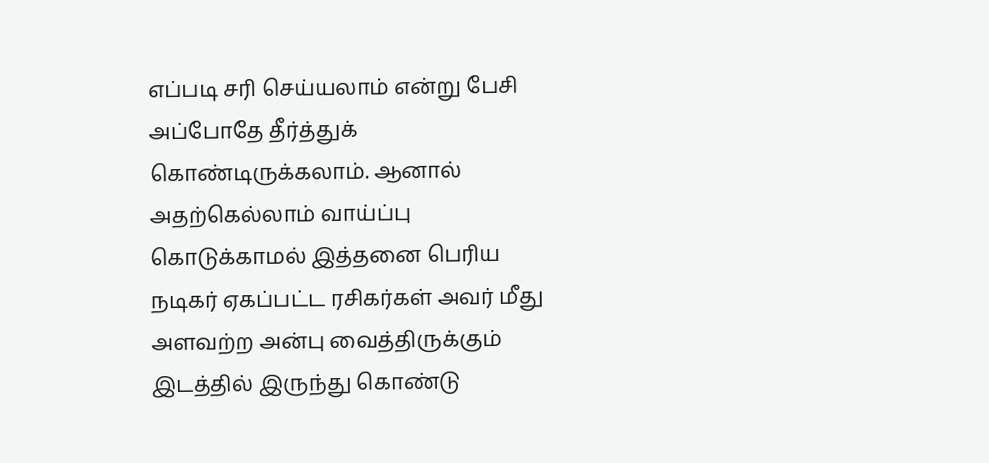எப்படி சரி செய்யலாம் என்று பேசி அப்போதே தீர்த்துக் கொண்டிருக்கலாம். ஆனால் அதற்கெல்லாம் வாய்ப்பு கொடுக்காமல் இத்தனை பெரிய நடிகர் ஏகப்பட்ட ரசிகர்கள் அவர் மீது அளவற்ற அன்பு வைத்திருக்கும் இடத்தில் இருந்து கொண்டு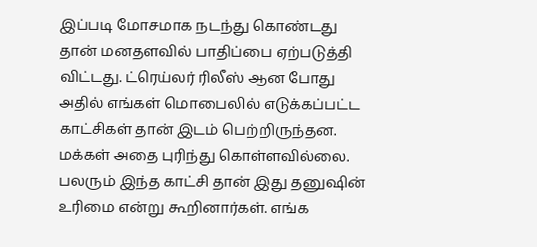இப்படி மோசமாக நடந்து கொண்டது தான் மனதளவில் பாதிப்பை ஏற்படுத்தி விட்டது. ட்ரெய்லர் ரிலீஸ் ஆன போது அதில் எங்கள் மொபைலில் எடுக்கப்பட்ட காட்சிகள் தான் இடம் பெற்றிருந்தன. மக்கள் அதை புரிந்து கொள்ளவில்லை. பலரும் இந்த காட்சி தான் இது தனுஷின் உரிமை என்று கூறினார்கள். எங்க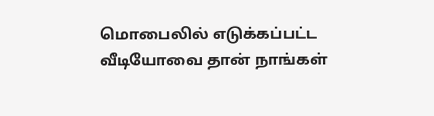மொபைலில் எடுக்கப்பட்ட வீடியோவை தான் நாங்கள்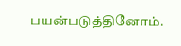பயன்படுத்தினோம்.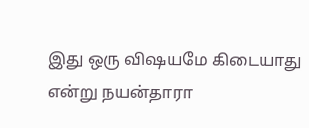இது ஒரு விஷயமே கிடையாது என்று நயன்தாரா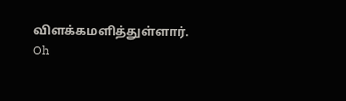விளக்கமளித்துள்ளார்.
Oh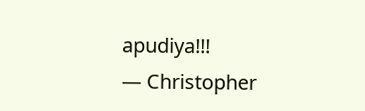apudiya!!!
— Christopher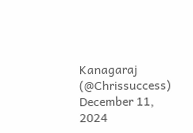Kanagaraj (@Chrissuccess) December 11, 2024